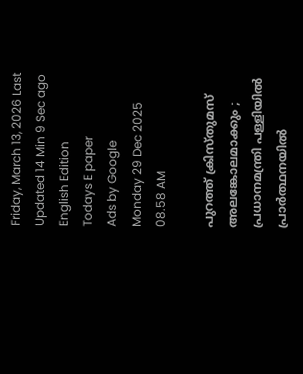Friday, March 13, 2026 Last Updated 14 Min 9 Sec ago English Edition
Todays E paper
Ads by Google
Monday 29 Dec 2025 08.58 AM

പുറത്ത് ക്രിസ്തുമസ് അലങ്കോലമാക്കും ; പ്രധാനമന്ത്രി പള്ളിയില്‍ പ്രാര്‍ത്ഥനയില്‍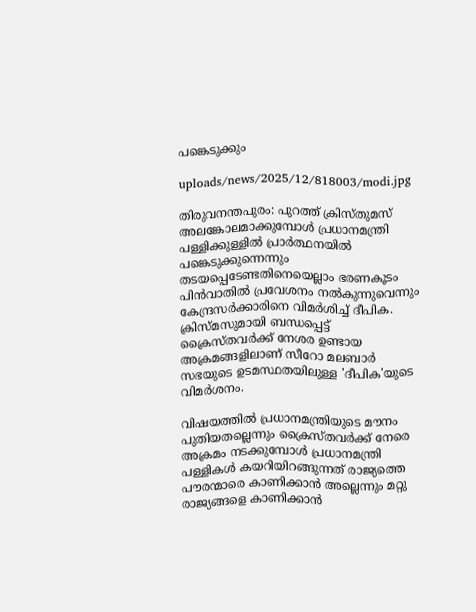പങ്കെടുക്കും

uploads/news/2025/12/818003/modi.jpg

തിരുവനന്തപുരം: പുറത്ത് ക്രിസ്തുമസ് അലങ്കോലമാക്കുമ്പോള്‍ പ്രധാനമന്ത്രി പള്ളിക്കുള്ളില്‍ പ്രാര്‍ത്ഥനയില്‍ പങ്കെടുക്കുന്നെന്നും തടയപ്പെടേണ്ടതിനെയെല്ലാം ഭരണകൂടം പിന്‍വാതില്‍ പ്രവേശനം നല്‍കുന്നുവെന്നും കേന്ദ്രസര്‍ക്കാരിനെ വിമര്‍ശിച്ച് ദീപിക. ക്രിസ്മസുമായി ബന്ധപ്പെട്ട് ക്രൈസ്തവര്‍ക്ക് നേശര ഉണ്ടായ അക്രമങ്ങളിലാണ് സീറോ മലബാര്‍ സഭയുടെ ഉടമസ്ഥതയിലുള്ള 'ദീപിക'യുടെ വിമര്‍ശനം.

വിഷയത്തില്‍ പ്രധാനമന്ത്രിയുടെ മൗനം പുതിയതല്ലെന്നും ക്രൈസ്തവര്‍ക്ക് നേരെ അക്രമം നടക്കുമ്പോള്‍ പ്രധാനമന്ത്രി പള്ളികള്‍ കയറിയിറങ്ങുന്നത് രാജ്യത്തെ പൗരന്മാരെ കാണിക്കാന്‍ അല്ലെന്നും മറ്റു രാജ്യങ്ങളെ കാണിക്കാന്‍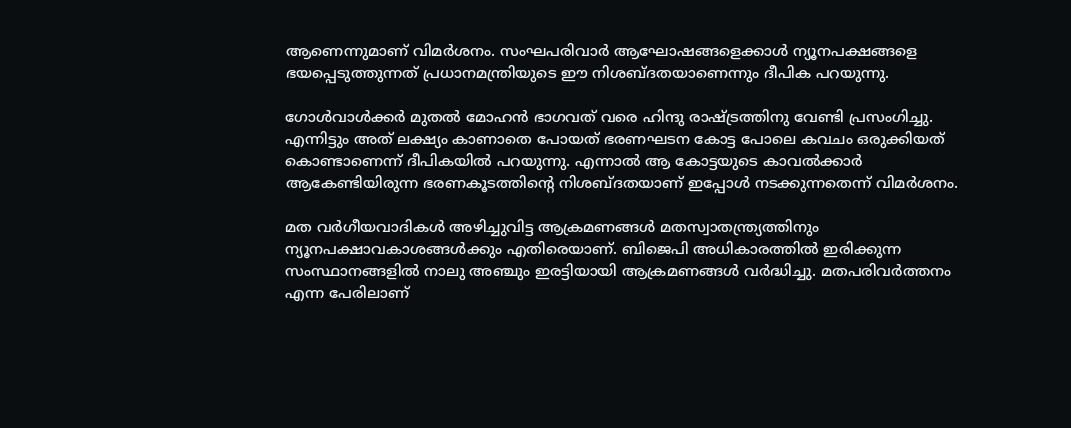ആണെന്നുമാണ് വിമര്‍ശനം. സംഘപരിവാര്‍ ആഘോഷങ്ങളെക്കാള്‍ ന്യൂനപക്ഷങ്ങളെ ഭയപ്പെടുത്തുന്നത് പ്രധാനമന്ത്രിയുടെ ഈ നിശബ്ദതയാണെന്നും ദീപിക പറയുന്നു.

ഗോള്‍വാള്‍ക്കര്‍ മുതല്‍ മോഹന്‍ ഭാഗവത് വരെ ഹിന്ദു രാഷ്ട്രത്തിനു വേണ്ടി പ്രസംഗിച്ചു. എന്നിട്ടും അത് ലക്ഷ്യം കാണാതെ പോയത് ഭരണഘടന കോട്ട പോലെ കവചം ഒരുക്കിയത് കൊണ്ടാണെന്ന് ദീപികയില്‍ പറയുന്നു. എന്നാല്‍ ആ കോട്ടയുടെ കാവല്‍ക്കാര്‍ ആകേണ്ടിയിരുന്ന ഭരണകൂടത്തിന്റെ നിശബ്ദതയാണ് ഇപ്പോള്‍ നടക്കുന്നതെന്ന് വിമര്‍ശനം.

മത വര്‍ഗീയവാദികള്‍ അഴിച്ചുവിട്ട ആക്രമണങ്ങള്‍ മതസ്വാതന്ത്ര്യത്തിനും ന്യൂനപക്ഷാവകാശങ്ങള്‍ക്കും എതിരെയാണ്. ബിജെപി അധികാരത്തില്‍ ഇരിക്കുന്ന സംസ്ഥാനങ്ങളില്‍ നാലു അഞ്ചും ഇരട്ടിയായി ആക്രമണങ്ങള്‍ വര്‍ദ്ധിച്ചു. മതപരിവര്‍ത്തനം എന്ന പേരിലാണ്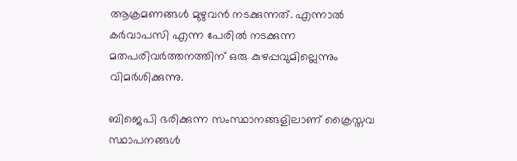ആക്രമണങ്ങള്‍ മുഴുവന്‍ നടക്കുന്നത്. എന്നാല്‍ കര്‍വാപസി എന്ന പേരില്‍ നടക്കുന്ന മതപരിവര്‍ത്തനത്തിന് ഒരു കുഴപ്പവുമില്ലെന്നും വിമര്‍ശിക്കുന്നു.

ബിജെപി ഭരിക്കുന്ന സംസ്ഥാനങ്ങളിലാണ് ക്രൈസ്തവ സ്ഥാപനങ്ങള്‍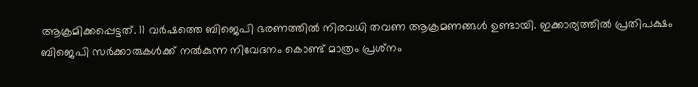ആക്രമിക്കപ്പെട്ടത്. 11 വര്‍ഷത്തെ ബിജെപി ഭരണത്തില്‍ നിരവധി തവണ ആക്രമണങ്ങള്‍ ഉണ്ടായി. ഇക്കാര്യത്തില്‍ പ്രതിപക്ഷം ബിജെപി സര്‍ക്കാരുകള്‍ക്ക് നല്‍കുന്ന നിവേദനം കൊണ്ട് മാത്രം പ്രശ്‌നം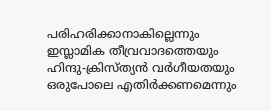പരിഹരിക്കാനാകില്ലെന്നും ഇസ്ലാമിക തീവ്രവാദത്തെയും ഹിന്ദു-ക്രിസ്ത്യന്‍ വര്‍ഗീയതയും ഒരുപോലെ എതിര്‍ക്കണമെന്നും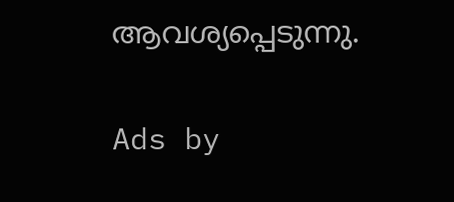ആവശ്യപ്പെടുന്നു.

Ads by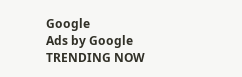Google
Ads by Google
TRENDING NOW